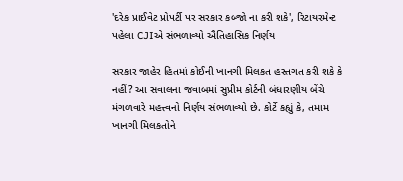'દરેક પ્રાઈવેટ પ્રોપર્ટી પર સરકાર કબ્જો ના કરી શકે', રિટાયરમેન્ટ પહેલા CJIએ સંભળાવ્યો ઐતિહાસિક નિર્ણય

સરકાર જાહેર હિતમાં કોઈની ખાનગી મિલકત હસ્તગત કરી શકે કે નહીં? આ સવાલના જવાબમાં સુપ્રીમ કોર્ટની બંધારણીય બેંચે મંગળવારે મહત્ત્વનો નિર્ણય સંભળાવ્યો છે. કોર્ટે કહ્યું કે, તમામ ખાનગી મિલકતોને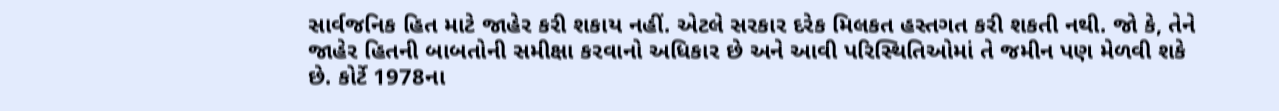સાર્વજનિક હિત માટે જાહેર કરી શકાય નહીં. એટલે સરકાર દરેક મિલકત હસ્તગત કરી શકતી નથી. જો કે, તેને જાહેર હિતની બાબતોની સમીક્ષા કરવાનો અધિકાર છે અને આવી પરિસ્થિતિઓમાં તે જમીન પણ મેળવી શકે છે. કોર્ટે 1978ના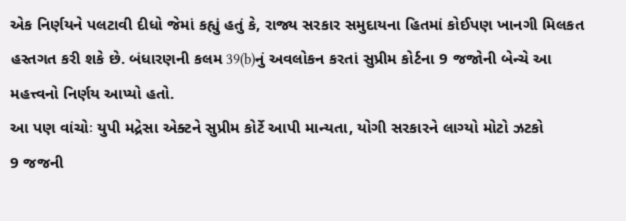એક નિર્ણયને પલટાવી દીધો જેમાં કહ્યું હતું કે, રાજ્ય સરકાર સમુદાયના હિતમાં કોઈપણ ખાનગી મિલકત હસ્તગત કરી શકે છે. બંધારણની કલમ 39(b)નું અવલોકન કરતાં સુપ્રીમ કોર્ટના 9 જજોની બેન્ચે આ મહત્ત્વનો નિર્ણય આપ્યો હતો.
આ પણ વાંચોઃ યુપી મદ્રેસા એક્ટને સુપ્રીમ કોર્ટે આપી માન્યતા, યોગી સરકારને લાગ્યો મોટો ઝટકો
9 જજની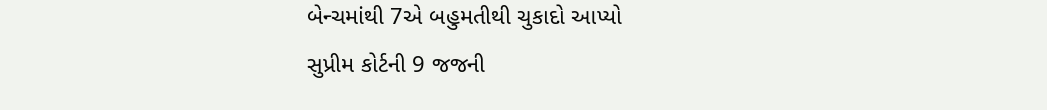બેન્ચમાંથી 7એ બહુમતીથી ચુકાદો આપ્યો
સુપ્રીમ કોર્ટની 9 જજની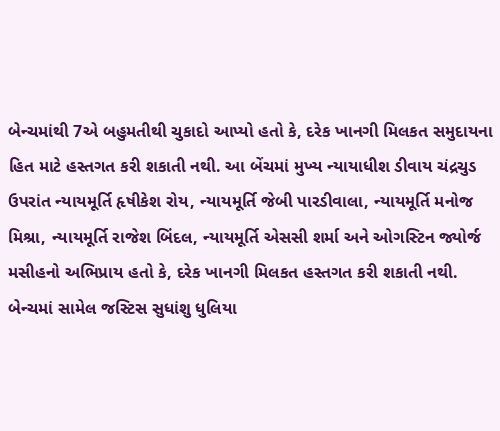બેન્ચમાંથી 7એ બહુમતીથી ચુકાદો આપ્યો હતો કે, દરેક ખાનગી મિલકત સમુદાયના હિત માટે હસ્તગત કરી શકાતી નથી. આ બેંચમાં મુખ્ય ન્યાયાધીશ ડીવાય ચંદ્રચુડ ઉપરાંત ન્યાયમૂર્તિ હૃષીકેશ રોય, ન્યાયમૂર્તિ જેબી પારડીવાલા, ન્યાયમૂર્તિ મનોજ મિશ્રા, ન્યાયમૂર્તિ રાજેશ બિંદલ, ન્યાયમૂર્તિ એસસી શર્મા અને ઓગસ્ટિન જ્યોર્જ મસીહનો અભિપ્રાય હતો કે, દરેક ખાનગી મિલકત હસ્તગત કરી શકાતી નથી. બેન્ચમાં સામેલ જસ્ટિસ સુધાંશુ ધુલિયા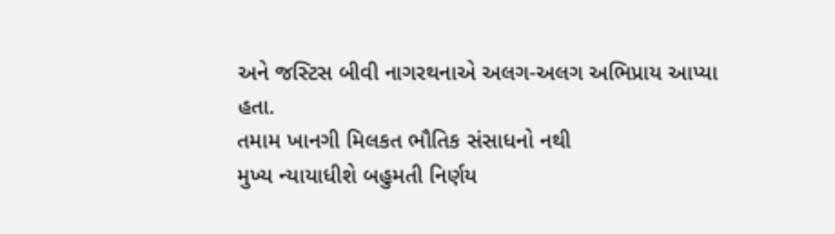અને જસ્ટિસ બીવી નાગરથનાએ અલગ-અલગ અભિપ્રાય આપ્યા હતા.
તમામ ખાનગી મિલકત ભૌતિક સંસાધનો નથી
મુખ્ય ન્યાયાધીશે બહુમતી નિર્ણય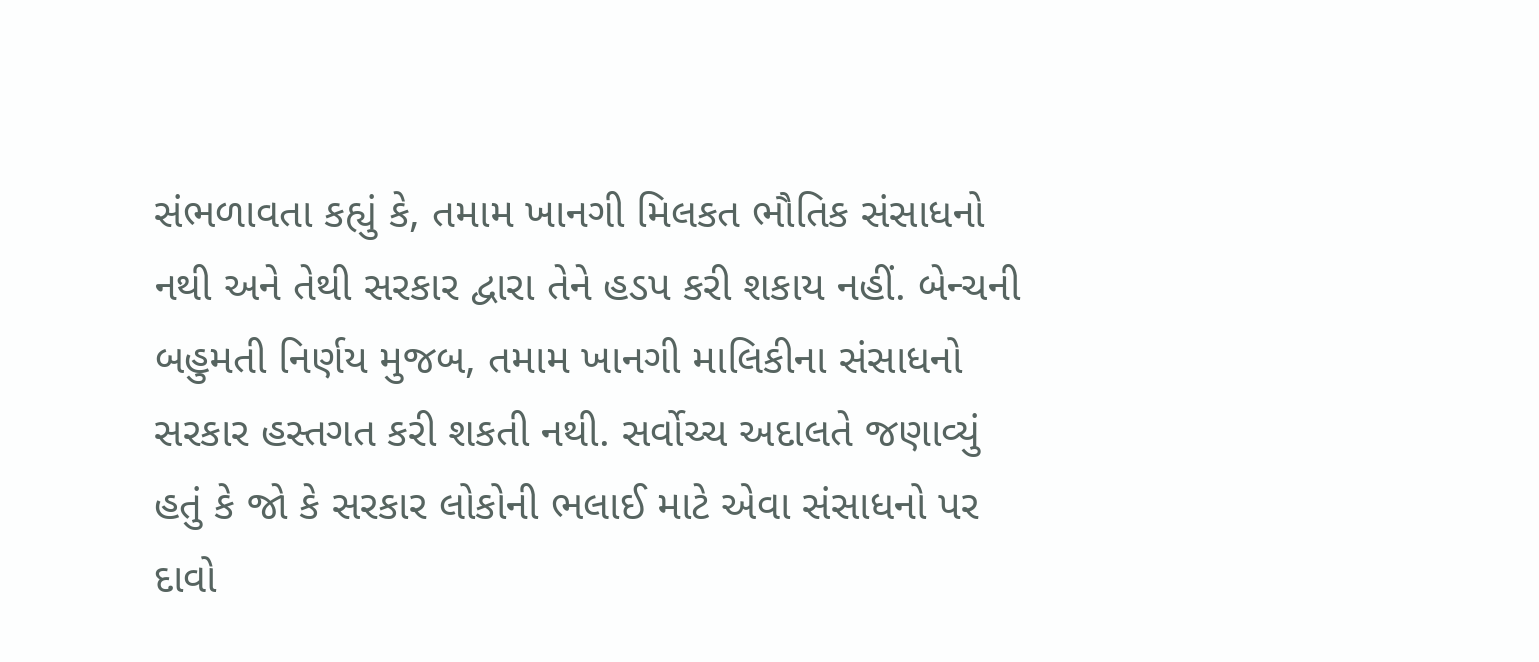સંભળાવતા કહ્યું કે, તમામ ખાનગી મિલકત ભૌતિક સંસાધનો નથી અને તેથી સરકાર દ્વારા તેને હડપ કરી શકાય નહીં. બેન્ચની બહુમતી નિર્ણય મુજબ, તમામ ખાનગી માલિકીના સંસાધનો સરકાર હસ્તગત કરી શકતી નથી. સર્વોચ્ચ અદાલતે જણાવ્યું હતું કે જો કે સરકાર લોકોની ભલાઈ માટે એવા સંસાધનો પર દાવો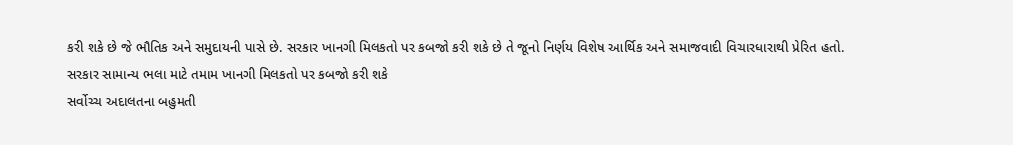કરી શકે છે જે ભૌતિક અને સમુદાયની પાસે છે. સરકાર ખાનગી મિલકતો પર કબજો કરી શકે છે તે જૂનો નિર્ણય વિશેષ આર્થિક અને સમાજવાદી વિચારધારાથી પ્રેરિત હતો.
સરકાર સામાન્ય ભલા માટે તમામ ખાનગી મિલકતો પર કબજો કરી શકે
સર્વોચ્ચ અદાલતના બહુમતી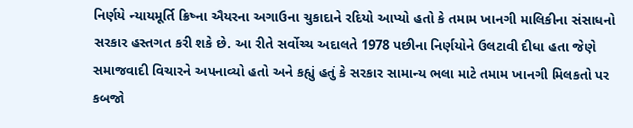નિર્ણયે ન્યાયમૂર્તિ ક્રિષ્ના ઐયરના અગાઉના ચુકાદાને રદિયો આપ્યો હતો કે તમામ ખાનગી માલિકીના સંસાધનો સરકાર હસ્તગત કરી શકે છે. આ રીતે સર્વોચ્ચ અદાલતે 1978 પછીના નિર્ણયોને ઉલટાવી દીધા હતા જેણે સમાજવાદી વિચારને અપનાવ્યો હતો અને કહ્યું હતું કે સરકાર સામાન્ય ભલા માટે તમામ ખાનગી મિલકતો પર કબજો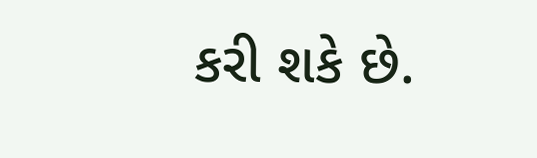કરી શકે છે.